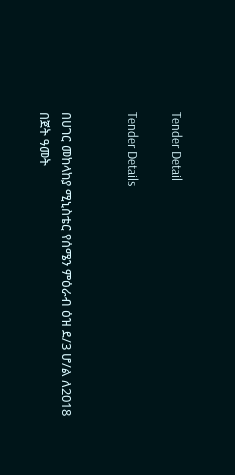Tender Detail

Tender Details


በሀገር መከላከያ ሚኒስቴር የሰሜን ምዕራብ ዕዝ ደ/3 ሆ/ል ለ2018 በጀት ዓመት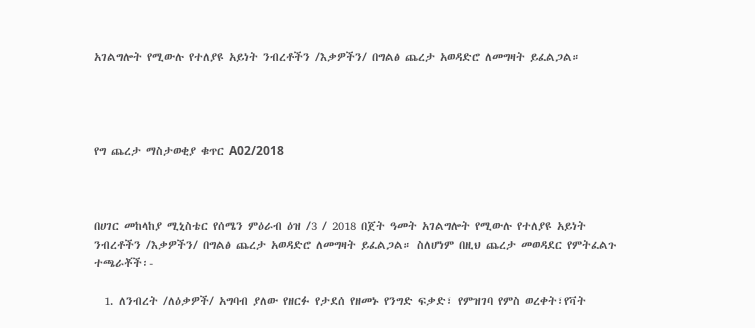አገልግሎት የሚውሉ የተለያዩ አይነት ንብረቶችን /እቃዎችን/ በግልፅ ጨረታ አወዳድሮ ለመግዛት ይፈልጋል።




የግ ጨረታ ማስታወቂያ ቁጥር A02/2018



በሀገር መከላከያ ሚኒስቴር የሰሜን ምዕራብ ዕዝ /3 / 2018 በጀት ዓመት አገልግሎት የሚውሉ የተለያዩ አይነት ንብረቶችን /እቃዎችን/ በግልፅ ጨረታ አወዳድሮ ለመግዛት ይፈልጋል። ስለሆነም በዚህ ጨረታ መወዳደር የምትፈልጉ ተጫራቾች፡-

  1. ለንብረት /ለዕቃዎች/ አግባብ ያለው የዘርፉ የታደሰ የዘመኑ የንግድ ፍቃድ፣ የምዝገባ የምስ ወረቀት፣የቫት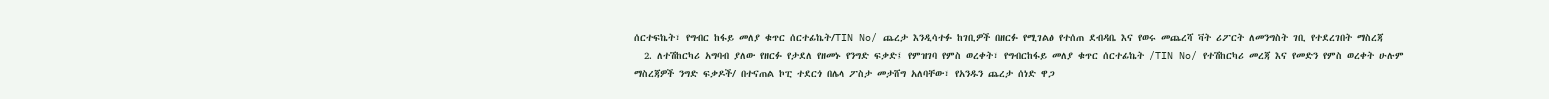ሰርተፍኬት፣ የግብር ከፋይ መለያ ቁጥር ሰርተፊኬት/TIN No/ ጨረታ እንዲሳተፉ ከገቢዎች በዘርፉ የሚገልፅ የተሰጠ ደብዳቤ እና የወሩ መጨረሻ ቫት ሪፖርት ለመንግስት ገቢ የተደረገበት ማስረጃ
  2. ለተሽከርካሪ አግባብ ያለው የዘርፉ የታደለ የዘመኑ የንግድ ፍቃድ፤ የምዝገባ የምስ ወረቀት፣ የግብርከፋይ መለያ ቁጥር ሰርተፊኬት /TIN No/ የተሽከርካሪ መረጃ እና የመድን የምስ ወረቀት ሁሉም ማስረጃዎች ንግድ ፍቃዶች/ በተናጠል ኮፒ ተደርጎ በሌላ ፖስታ መታሸግ አለባቸው፣ የአንዱን ጨረታ ሰነድ ዋጋ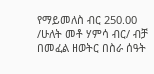የማይመለስ ብር 250.00 /ሁለት መቶ ሃምሳ ብር/ ብቻ በመፈል ዘወትር በስራ ሰዓት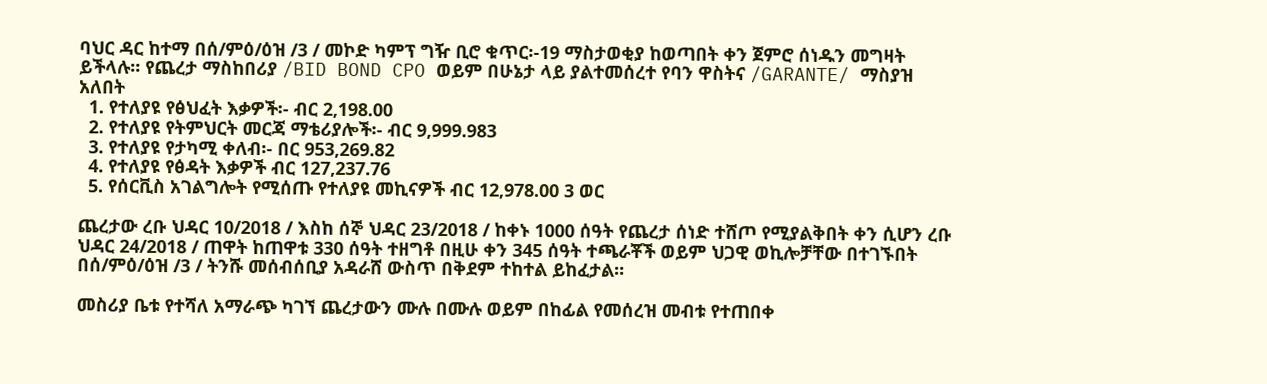ባህር ዳር ከተማ በሰ/ምዕ/ዕዝ /3 / መኮድ ካምፕ ግዥ ቢሮ ቁጥር፡-19 ማስታወቂያ ከወጣበት ቀን ጀምሮ ሰነዱን መግዛት ይችላሉ። የጨረታ ማስከበሪያ /BID BOND CPO ወይም በሁኔታ ላይ ያልተመሰረተ የባን ዋስትና /GARANTE/ ማስያዝ አለበት
  1. የተለያዩ የፅህፈት እቃዎች፡- ብር 2,198.00
  2. የተለያዩ የትምህርት መርጃ ማቴሪያሎች፡- ብር 9,999.983
  3. የተለያዩ የታካሚ ቀለብ፡- በር 953,269.82
  4. የተለያዩ የፅዳት እቃዎች ብር 127,237.76
  5. የሰርቪስ አገልግሎት የሚሰጡ የተለያዩ መኪናዎች ብር 12,978.00 3 ወር

ጨረታው ረቡ ህዳር 10/2018 / እስከ ሰኞ ህዳር 23/2018 / ከቀኑ 1000 ሰዓት የጨረታ ሰነድ ተሸጦ የሚያልቅበት ቀን ሲሆን ረቡ ህዳር 24/2018 / ጠዋት ከጠዋቱ 330 ሰዓት ተዘግቶ በዚሁ ቀን 345 ሰዓት ተጫራቾች ወይም ህጋዊ ወኪሎቻቸው በተገኙበት በሰ/ምዕ/ዕዝ /3 / ትንሹ መሰብሰቢያ አዳራሸ ውስጥ በቅደም ተከተል ይከፈታል።

መስሪያ ቤቱ የተሻለ አማራጭ ካገኘ ጨረታውን ሙሉ በሙሉ ወይም በከፊል የመሰረዝ መብቱ የተጠበቀ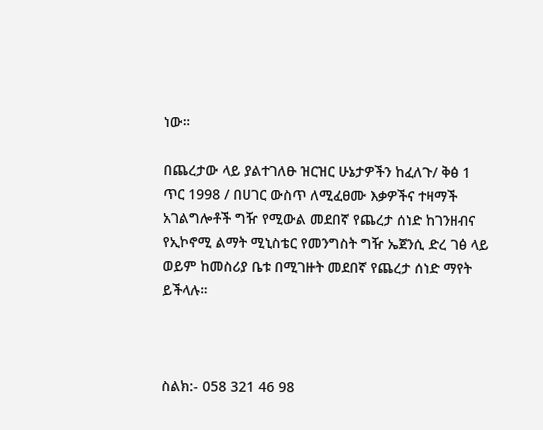ነው።

በጨረታው ላይ ያልተገለፁ ዝርዝር ሁኔታዎችን ከፈለጉ/ ቅፅ 1 ጥር 1998 / በሀገር ውስጥ ለሚፈፀሙ እቃዎችና ተዛማች አገልግሎቶች ግዥ የሚውል መደበኛ የጨረታ ሰነድ ከገንዘብና የኢኮኖሚ ልማት ሚኒስቴር የመንግስት ግዥ ኤጀንሲ ድረ ገፅ ላይ ወይም ከመስሪያ ቤቱ በሚገዙት መደበኛ የጨረታ ሰነድ ማየት ይችላሉ።



ስልክ:- 058 321 46 98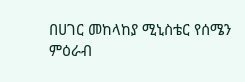በሀገር መከላከያ ሚኒስቴር የሰሜን ምዕራብ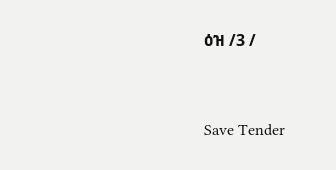ዕዝ /3 /



Save Tender